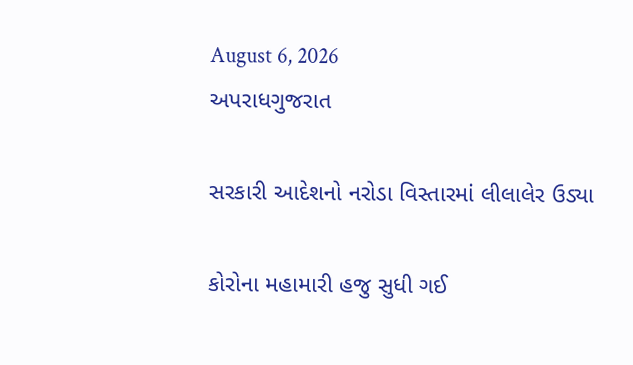August 6, 2026
અપરાધગુજરાત

સરકારી આદેશનો નરોડા વિસ્તારમાં લીલાલેર ઉડ્યા

કોરોના મહામારી હજુ સુધી ગઈ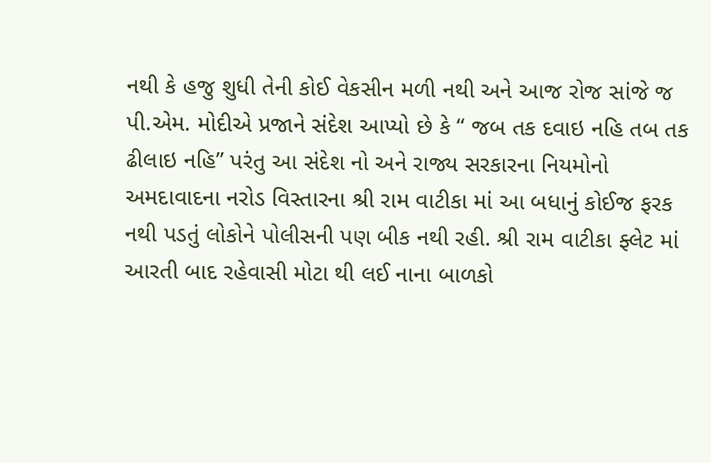નથી કે હજુ શુધી તેની કોઈ વેકસીન મળી નથી અને આજ રોજ સાંજે જ પી.એમ. મોદીએ પ્રજાને સંદેશ આપ્યો છે કે “ જબ તક દવાઇ નહિ તબ તક ઢીલાઇ નહિ” પરંતુ આ સંદેશ નો અને રાજ્ય સરકારના નિયમોનો અમદાવાદના નરોડ વિસ્તારના શ્રી રામ વાટીકા માં આ બધાનું કોઈજ ફરક નથી પડતું લોકોને પોલીસની પણ બીક નથી રહી. શ્રી રામ વાટીકા ફ્લેટ માં આરતી બાદ રહેવાસી મોટા થી લઈ નાના બાળકો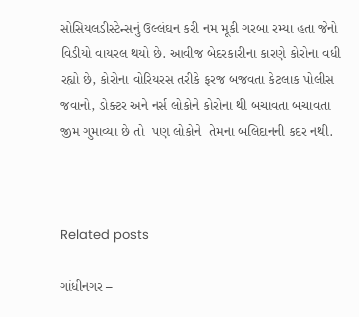સોસિયલડીસ્ટેન્સનું ઉલ્લંઘન કરી નમ મૂકી ગરબા રમ્યા હતા જેનો વિડીયો વાયરલ થયો છે. આવીજ બેદરકારીના કારણે કોરોના વધી રહ્યો છે, કોરોના વોરિયરસ તરીકે ફરજ બજવતા કેટલાક પોલીસ જવાનો, ડોક્ટર અને નર્સ લોકોને કોરોના થી બચાવતા બચાવતા જીમ ગુમાવ્યા છે તો  પણ લોકોને  તેમના બલિદાનની કદર નથી.



Related posts

ગાંધીનગર –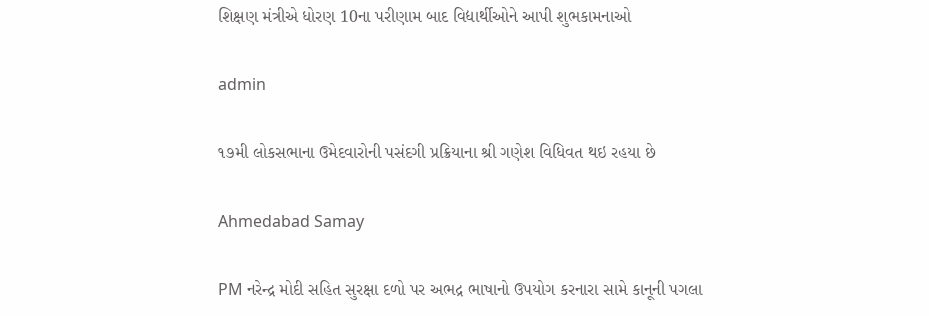શિક્ષણ મંત્રીએ ધોરણ 10ના પરીણામ બાદ વિદ્યાર્થીઓને આપી શુભકામનાઓ

admin

૧૭મી લોકસભાના ઉમેદવારોની પસંદગી પ્રક્રિયાના શ્રી ગણેશ વિધિવત થઇ રહયા છે

Ahmedabad Samay

PM નરેન્‍દ્ર મોદી સહિત સુરક્ષા દળો પર અભદ્ર ભાષાનો ઉપયોગ કરનારા સામે કાનૂની પગલા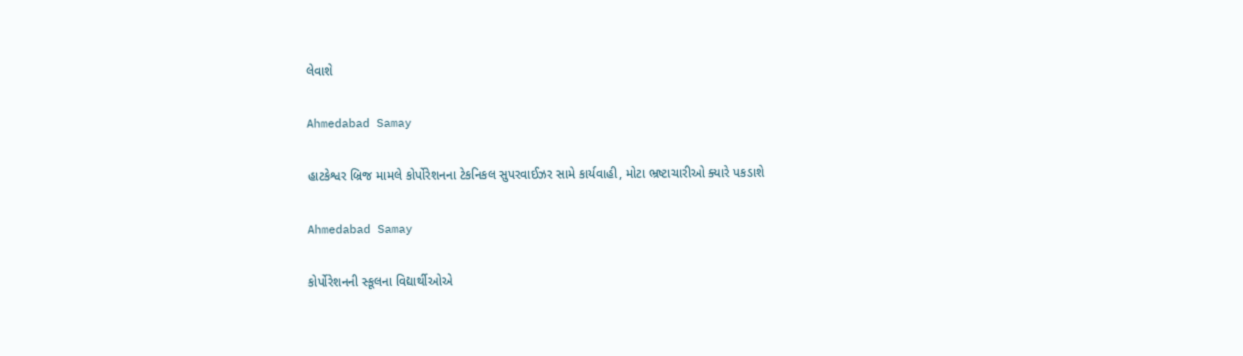લેવાશે

Ahmedabad Samay

હાટકેશ્વર બ્રિજ મામલે કોર્પોરેશનના ટેકનિકલ સુપરવાઈઝર સામે કાર્યવાહી, મોટા ભ્રષ્ટાચારીઓ ક્યારે પકડાશે

Ahmedabad Samay

કોર્પોરેશનની સ્કૂલના વિદ્યાર્થીઓએ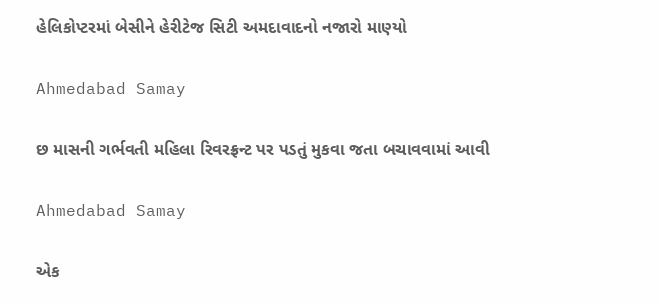હેલિકોપ્ટરમાં બેસીને હેરીટેજ સિટી અમદાવાદનો નજારો માણ્યો

Ahmedabad Samay

છ માસની ગર્ભવતી મહિલા રિવરફ્રન્ટ પર પડતું મુકવા જતા બચાવવામાં આવી

Ahmedabad Samay

એક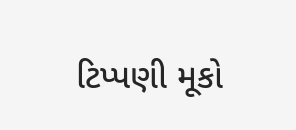ટિપ્પણી મૂકો